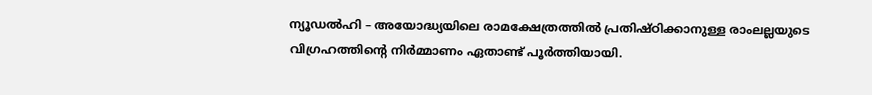ന്യൂഡൽഹി – അയോദ്ധ്യയിലെ രാമക്ഷേത്രത്തിൽ പ്രതിഷ്ഠിക്കാനുള്ള രാംലല്ലയുടെ വിഗ്രഹത്തിന്റെ നിർമ്മാണം ഏതാണ്ട് പൂർത്തിയായി.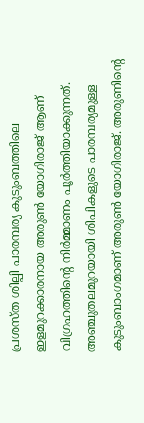പ്രശസ്ത ശില്പി പാരമ്പര്യ കുടുംബത്തിലെ ഇളമുറക്കാരനായ അരുൺ യോഗിരാജ് ആണ് വിഗ്രഹത്തിന്റെ നിർമ്മാണം പൂർത്തിയാക്കുന്നത്. അഞ്ചുതലമുറയായി ശിപികളുടെ പാരമ്പര്യമുള്ള കുടുംബാംഗമാണ് അരുൺ യോഗിരാജ്. അരുണിന്റെ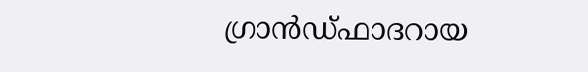ഗ്രാൻഡ്ഫാദറായ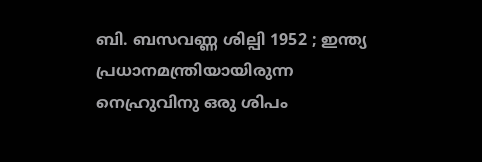ബി. ബസവണ്ണ ശില്പി 1952 ; ഇന്ത്യ പ്രധാനമന്ത്രിയായിരുന്ന നെഹ്രുവിനു ഒരു ശിപം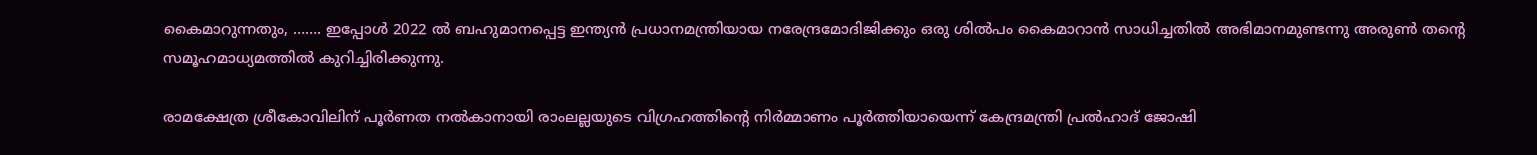കൈമാറുന്നതും, ……. ഇപ്പോൾ 2022 ൽ ബഹുമാനപ്പെട്ട ഇന്ത്യൻ പ്രധാനമന്ത്രിയായ നരേന്ദ്രമോദിജിക്കും ഒരു ശിൽപം കൈമാറാൻ സാധിച്ചതിൽ അഭിമാനമുണ്ടന്നു അരുൺ തന്റെ സമൂഹമാധ്യമത്തിൽ കുറിച്ചിരിക്കുന്നു.

രാമക്ഷേത്ര ശ്രീകോവിലിന് പൂർണത നൽകാനായി രാംലല്ലയുടെ വിഗ്രഹത്തിന്റെ നിർമ്മാണം പൂർത്തിയായെന്ന് കേന്ദ്രമന്ത്രി പ്രൽഹാദ് ജോഷി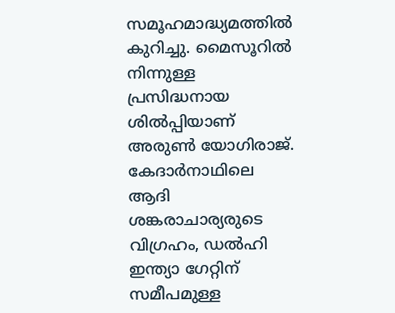സമൂഹമാദ്ധ്യമത്തിൽ കുറിച്ചു. മൈസൂറിൽ നിന്നുള്ള പ്രസിദ്ധനായ ശിൽപ്പിയാണ് അരുൺ യോഗിരാജ്. കേദാർനാഥിലെ ആദി ശങ്കരാചാര്യരുടെ വിഗ്രഹം, ഡൽഹി ഇന്ത്യാ ഗേറ്റിന് സമീപമുള്ള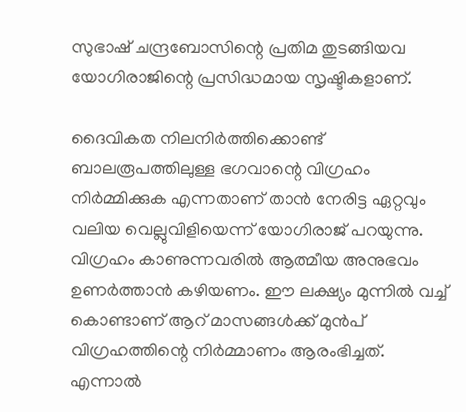സുഭാഷ് ചന്ദ്രബോസിന്റെ പ്രതിമ തുടങ്ങിയവ യോഗിരാജിന്റെ പ്രസിദ്ധമായ സൃഷ്ടികളാണ്.

ദൈവികത നിലനിർത്തിക്കൊണ്ട് ബാലരൂപത്തിലുള്ള ഭഗവാന്റെ വിഗ്രഹം നിർമ്മിക്കുക എന്നതാണ് താൻ നേരിട്ട ഏറ്റവും വലിയ വെല്ലുവിളിയെന്ന് യോഗിരാജ് പറയുന്നു. വിഗ്രഹം കാണുന്നവരിൽ ആത്മീയ അനുഭവം ഉണർത്താൻ കഴിയണം. ഈ ലക്ഷ്യം മുന്നിൽ വച്ച് കൊണ്ടാണ് ആറ് മാസങ്ങൾക്ക് മുൻപ് വിഗ്രഹത്തിന്റെ നിർമ്മാണം ആരംഭിച്ചത്. എന്നാൽ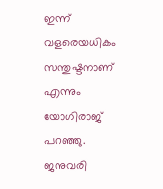ഇന്ന് വളരെയധികം സന്തുഷ്ടനാണ് എന്നും യോഗിരാജ് പറഞ്ഞു.
ജനുവരി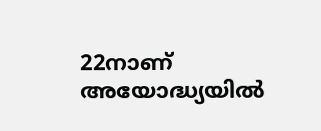22നാണ് അയോദ്ധ്യയിൽ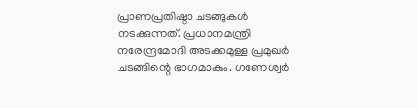പ്രാണപ്രതിഷ്ഠാ ചടങ്ങുകൾ നടക്കുന്നത്. പ്രധാനമന്ത്രി നരേന്ദ്രമോദി അടക്കമുള്ള പ്രമുഖർ ചടങ്ങിന്റെ ഭാഗമാകും. ഗണേശ്വർ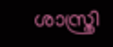ശാസ്ത്രി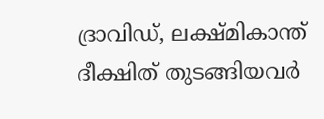ദ്രാവിഡ്, ലക്ഷ്മികാന്ത് ദീക്ഷിത് തുടങ്ങിയവർ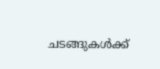ചടങ്ങുകൾക്ക്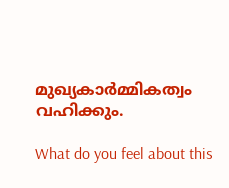മുഖ്യകാർമ്മികത്വം വഹിക്കും.

What do you feel about this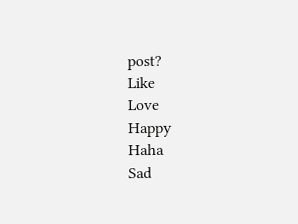post?
Like
Love
Happy
Haha
Sad